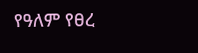የዓለም የፀረ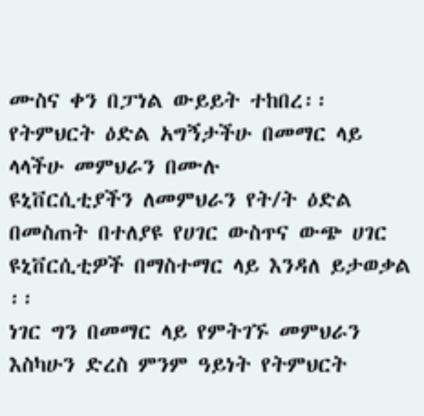ሙስና ቀን በፓነል ውይይት ተከበረ፡፡
የትምህርት ዕድል አግኝታችሁ በመማር ላይ ላላችሁ መምህራን በሙሉ
ዩኒቨርሲቲያችን ለመምህራን የት/ት ዕድል በመስጠት በተለያዩ የሀገር ውስጥና ውጭ ሀገር ዩኒቨርሲቲዎች በማስተማር ላይ እንዳለ ይታወቃል ፡፡
ነገር ግን በመማር ላይ የምትገኙ መምህራን እስካሁን ድረስ ምንም ዓይነት የትምህርት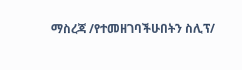ማስረጃ /የተመዘገባችሁበትን ስሊፕ/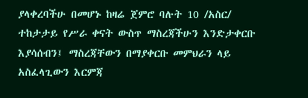ያላቀረባችሁ በመሆኑ ከዛሬ ጀምሮ ባሉት 10 /አስር/ ተከታታይ የሥራ ቀናት ውስጥ ማስረጃችሁን እንድታቀርቡ እያሳሰብን፤ ማስረጃቸውን በማያቀርቡ መምህራን ላይ አስፈላጊውን እርምጃ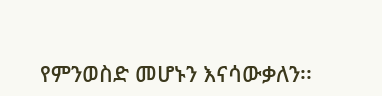የምንወስድ መሆኑን እናሳውቃለን፡፡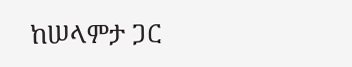ከሠላምታ ጋር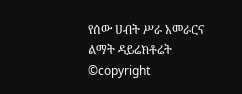የሰው ሀብት ሥራ አመራርና ልማት ዳይሬክቶሬት
©copyright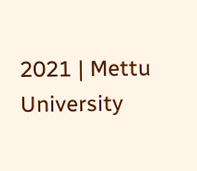2021 | Mettu University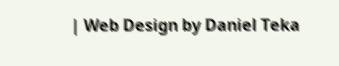| Web Design by Daniel Teka